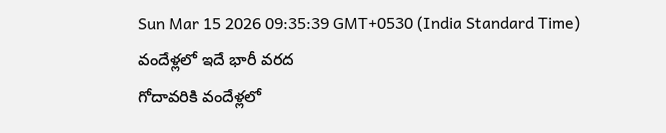Sun Mar 15 2026 09:35:39 GMT+0530 (India Standard Time)
వందేళ్లలో ఇదే భారీ వరద
గోదావరికి వందేళ్లలో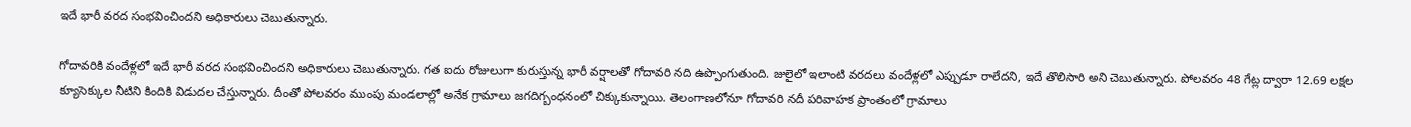ఇదే భారీ వరద సంభవించిందని అధికారులు చెబుతున్నారు.

గోదావరికి వందేళ్లలో ఇదే భారీ వరద సంభవించిందని అధికారులు చెబుతున్నారు. గత ఐదు రోజులుగా కురుస్తున్న భారీ వర్షాలతో గోదావరి నది ఉప్పొంగుతుంది. జులైలో ఇలాంటి వరదలు వందేళ్లలో ఎప్పుడూ రాలేదని, ఇదే తొలిసారి అని చెబుతున్నారు. పోలవరం 48 గేట్ల ద్వారా 12.69 లక్షల క్యూసెక్కుల నీటిని కిందికి విడుదల చేస్తున్నారు. దీంతో పోలవరం ముంపు మండలాల్లో అనేక గ్రామాలు జగదిగ్బంధనంలో చిక్కుకున్నాయి. తెలంగాణలోనూ గోదావరి నదీ పరివాహక ప్రాంతంలో గ్రామాలు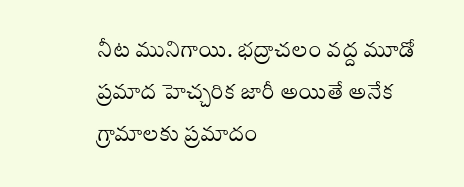నీట మునిగాయి. భద్రాచలం వద్ద మూడో ప్రమాద హెచ్చరిక జారీ అయితే అనేక గ్రామాలకు ప్రమాదం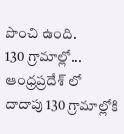పొంచి ఉంది.
130 గ్రామాల్లో...
ఆంధ్రప్రదేశ్ లో దాదాపు 130 గ్రామాల్లోకి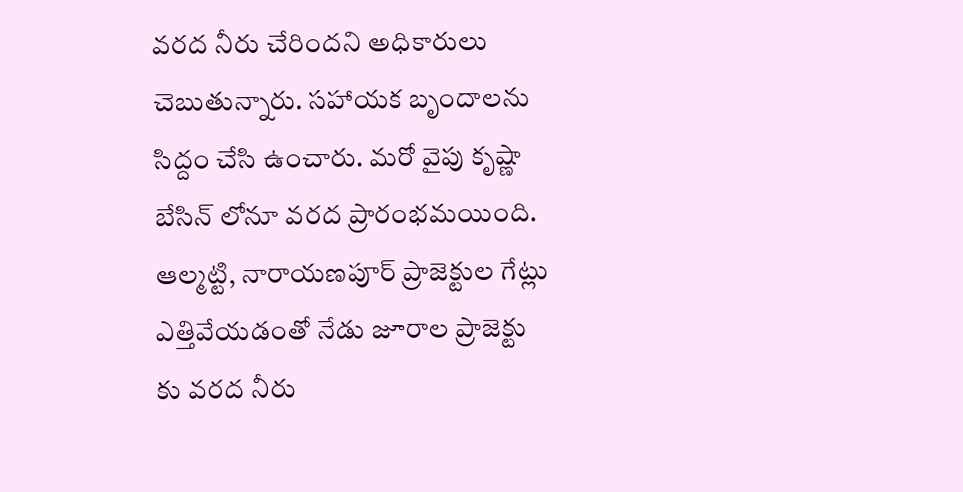వరద నీరు చేరిందని అధికారులు చెబుతున్నారు. సహాయక బృందాలను సిద్దం చేసి ఉంచారు. మరో వైపు కృష్ణా బేసిన్ లోనూ వరద ప్రారంభమయింది. ఆల్మట్టి, నారాయణపూర్ ప్రాజెక్టుల గేట్లు ఎత్తివేయడంతో నేడు జూరాల ప్రాజెక్టు కు వరద నీరు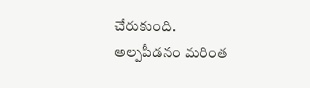చేరుకుంది. అల్పపీడనం మరింత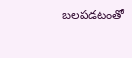బలపడటంతో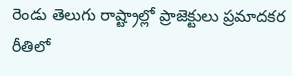రెండు తెలుగు రాష్ట్రాల్లో ప్రాజెక్టులు ప్రమాదకర రీతిలో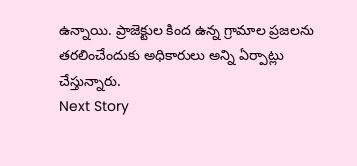ఉన్నాయి. ప్రాజెక్టుల కింద ఉన్న గ్రామాల ప్రజలను తరలించేందుకు అధికారులు అన్ని ఏర్పాట్లు చేస్తున్నారు.
Next Story